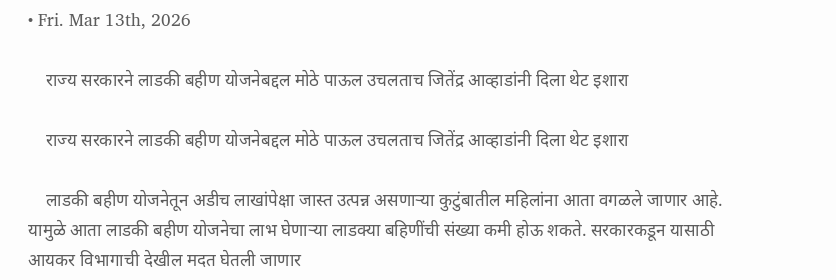• Fri. Mar 13th, 2026

    राज्य सरकारने लाडकी बहीण योजनेबद्दल मोठे पाऊल उचलताच जितेंद्र आव्हाडांनी दिला थेट इशारा

    राज्य सरकारने लाडकी बहीण योजनेबद्दल मोठे पाऊल उचलताच जितेंद्र आव्हाडांनी दिला थेट इशारा

    लाडकी बहीण योजनेतून अडीच लाखांपेक्षा जास्त उत्पन्न असणार्‍या कुटुंबातील महिलांना आता वगळले जाणार आहे. यामुळे आता लाडकी बहीण योजनेचा लाभ घेणाऱ्या लाडक्या बहिणींची संख्या कमी होऊ शकते. सरकारकडून यासाठी आयकर विभागाची देखील मदत घेतली जाणार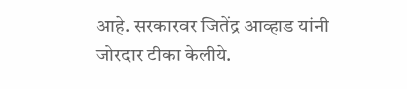आहे. सरकारवर जितेंद्र आव्हाड यांनी जोरदार टीका केलीये.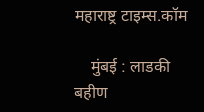महाराष्ट्र टाइम्स.कॉम

    मुंबई : लाडकी बहीण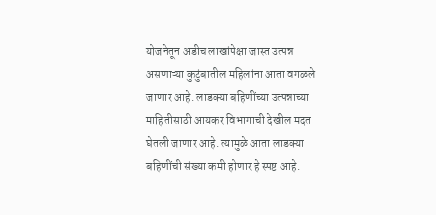योजनेतून अडीच लाखांपेक्षा जास्त उत्पन्न असणाऱ्या कुटुंबातील महिलांना आता वगळले जाणार आहे. लाडक्या बहिणींच्या उत्पन्नाच्या माहितीसाठी आयकर विभागाची देखील मदत घेतली जाणार आहे. त्यामुळे आता लाडक्या बहिणींची संख्या कमी होणार हे स्पष्ट आहे.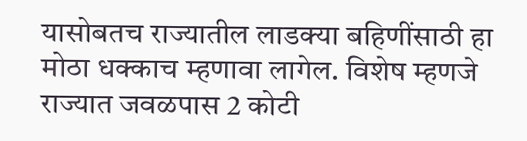यासोबतच राज्यातील लाडक्या बहिणींसाठी हा मोठा धक्काच म्हणावा लागेल. विशेष म्हणजे राज्यात जवळपास 2 कोटी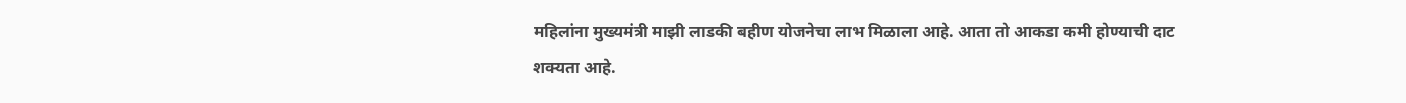महिलांना मुख्यमंत्री माझी लाडकी बहीण योजनेचा लाभ मिळाला आहे. आता तो आकडा कमी होण्याची दाट शक्यता आहे.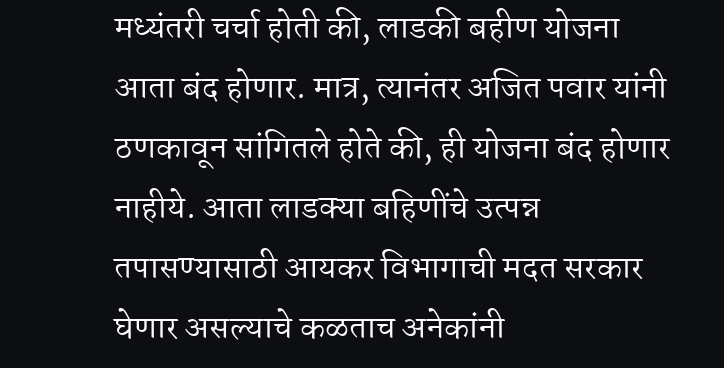मध्यंतरी चर्चा होती की, लाडकी बहीण योजना आता बंद होणार. मात्र, त्यानंतर अजित पवार यांनी ठणकावून सांगितले होते की, ही योजना बंद होणार नाहीये. आता लाडक्या बहिणींचे उत्पन्न तपासण्यासाठी आयकर विभागाची मदत सरकार घेणार असल्याचे कळताच अनेकांनी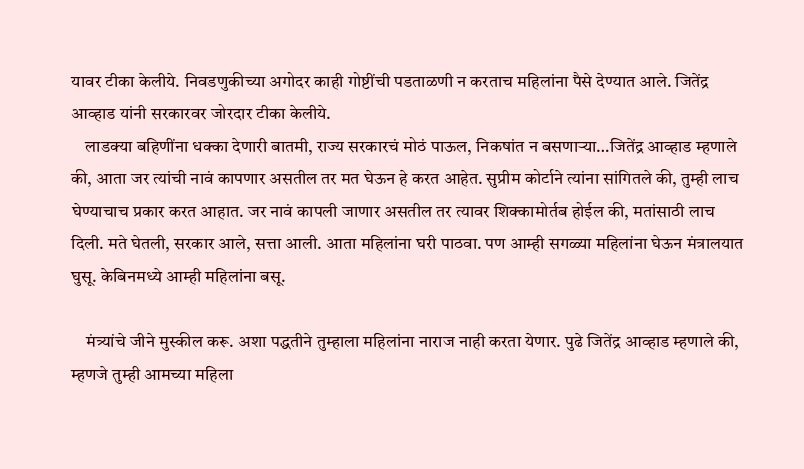यावर टीका केलीये. निवडणुकीच्या अगोदर काही गोष्टींची पडताळणी न करताच महिलांना पैसे देण्यात आले. जितेंद्र आव्हाड यांनी सरकारवर जोरदार टीका केलीये.
    लाडक्या बहिणींना धक्का देणारी बातमी, राज्य सरकारचं मोठं पाऊल, निकषांत न बसणाऱ्या…जितेंद्र आव्हाड म्हणाले की, आता जर त्यांची नावं कापणार असतील तर मत घेऊन हे करत आहेत. सुप्रीम कोर्टाने त्यांना सांगितले की, तुम्ही लाच घेण्याचाच प्रकार करत आहात. जर नावं कापली जाणार असतील तर त्यावर शिक्कामोर्तब होईल की, मतांसाठी लाच दिली. मते घेतली, सरकार आले, सत्ता आली. आता महिलांना घरी पाठवा. पण आम्ही सगळ्या महिलांना घेऊन मंत्रालयात घुसू. केबिनमध्ये आम्ही महिलांना बसू.

    मंत्र्यांचे जीने मुस्कील करू. अशा पद्धतीने तुम्हाला महिलांना नाराज नाही करता येणार. पुढे जितेंद्र आव्हाड म्हणाले की, म्हणजे तुम्ही आमच्या महिला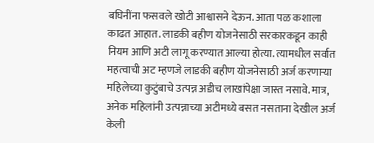बघिनींना फसवले खोटी आश्वासने देऊन. आता पळ कशाला काढत आहात. लाडकी बहीण योजनेसाठी सरकारकडून काही नियम आणि अटी लागू करण्यात आल्या होत्या. त्यामधील सर्वात महत्वाची अट म्हणजे लाडकी बहीण योजनेसाठी अर्ज करणाऱ्या महिलेच्या कुटुंबाचे उत्पन्न अडीच लाखांपेक्षा जास्त नसावे. मात्र, अनेक महिलांनी उत्पन्नाच्या अटीमध्ये बसत नसताना देखील अर्ज केली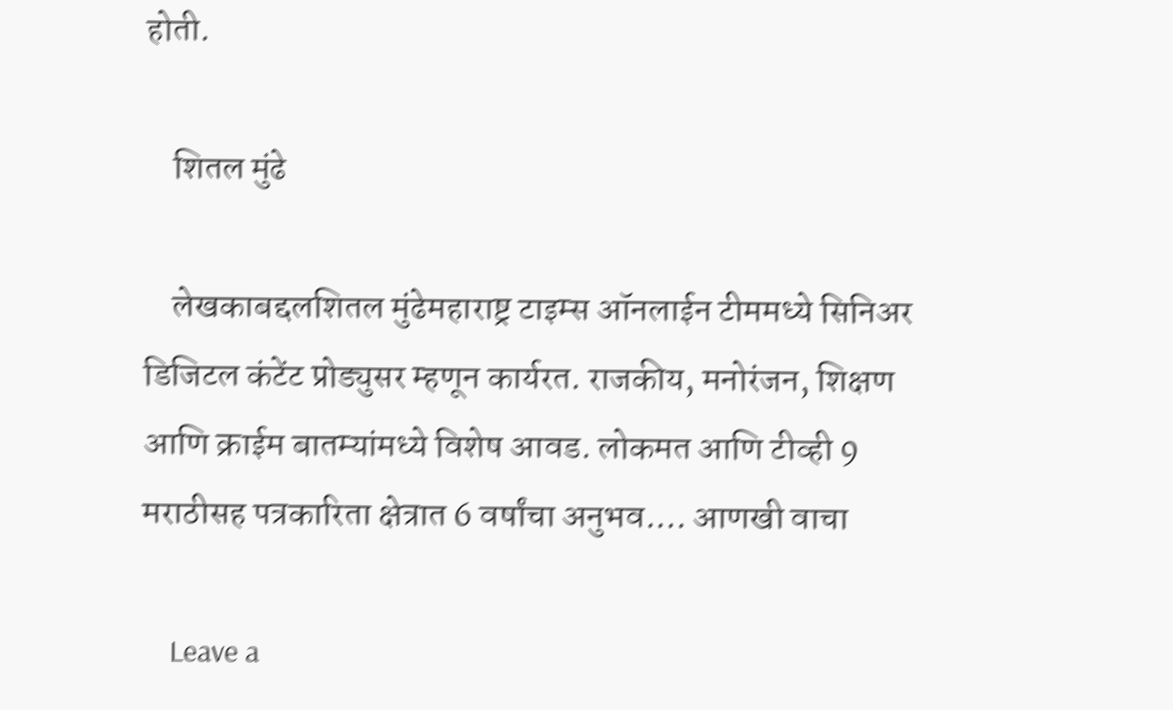होती.

    शितल मुंढे

    लेखकाबद्दलशितल मुंढेमहाराष्ट्र टाइम्स ऑनलाईन टीममध्ये सिनिअर डिजिटल कंटेंट प्रोड्युसर म्हणून कार्यरत. राजकीय, मनोरंजन, शिक्षण आणि क्राईम बातम्यांमध्ये विशेष आवड. लोकमत आणि टीव्ही 9 मराठीसह पत्रकारिता क्षेत्रात 6 वर्षांचा अनुभव.… आणखी वाचा

    Leave a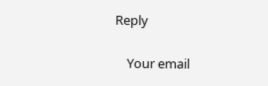Reply

    Your email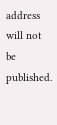address will not be published.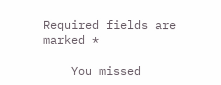Required fields are marked *

    You missed